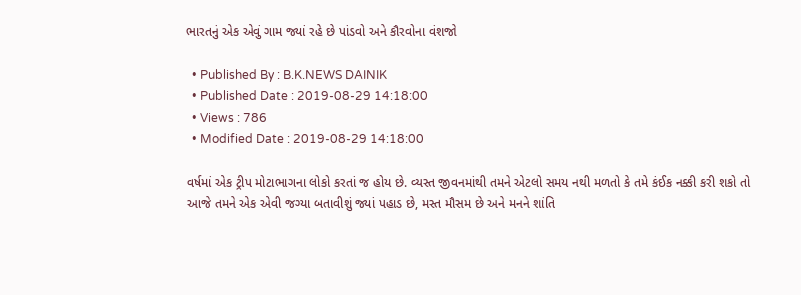ભારતનું એક એવું ગામ જ્યાં રહે છે પાંડવો અને કૌરવોના વંશજો

  • Published By : B.K.NEWS DAINIK
  • Published Date : 2019-08-29 14:18:00
  • Views : 786
  • Modified Date : 2019-08-29 14:18:00

વર્ષમાં એક ટ્રીપ મોટાભાગના લોકો કરતાં જ હોય છે. વ્યસ્ત જીવનમાંથી તમને એટલો સમય નથી મળતો કે તમે કંઈક નક્કી કરી શકો તો આજે તમને એક એવી જગ્યા બતાવીશું જ્યાં પહાડ છે, મસ્ત મૌસમ છે અને મનને શાંતિ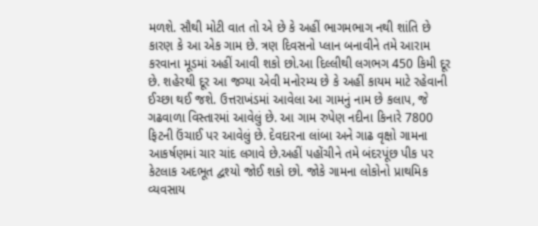મળશે. સૌથી મોટી વાત તો એ છે કે અહીં ભાગમભાગ નથી શાંતિ છે કારણ કે આ એક ગામ છે. ત્રણ દિવસનો પ્લાન બનાવીને તમે આરામ કરવાના મૂડમાં અહીં આવી શકો છો.આ દિલ્લીથી લગભગ 450 કિમી દૂર છે. શહેરથી દૂર આ જગ્યા એવી મનોરમ્ય છે કે અહીં કાયમ માટે રહેવાની ઈચ્છા થઈ જશે. ઉત્તરાખંડમાં આવેલા આ ગામનું નામ છે કલાપ, જે ગઢવાળા વિસ્તારમાં આવેલું છે. આ ગામ રુપેણ નદીના કિનારે 7800 ફિટની ઉંચાઈ પર આવેલું છે. દેવદારના લાંબા અને ગાઢ વૃક્ષો ગામના આકર્ષણમાં ચાર ચાંદ લગાવે છે.અહીં પહોંચીને તમે બંદરપૂંછ પીક પર કેટલાક અદભૂત દ્વશ્યો જોઈ શકો છો. જોકે ગામના લોકોનો પ્રાથમિક વ્યવસાય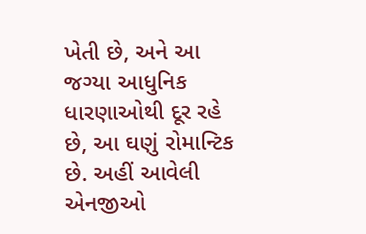ખેતી છે, અને આ જગ્યા આધુનિક ધારણાઓથી દૂર રહે છે, આ ઘણું રોમાન્ટિક છે. અહીં આવેલી એનજીઓ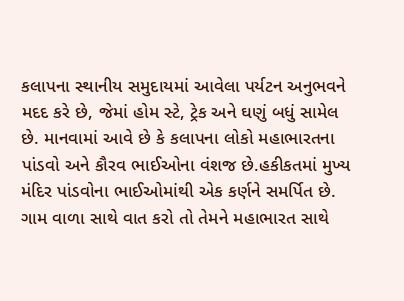કલાપના સ્થાનીય સમુદાયમાં આવેલા પર્યટન અનુભવને મદદ કરે છે, જેમાં હોમ સ્ટે, ટ્રેક અને ઘણું બધું સામેલ છે. માનવામાં આવે છે કે કલાપના લોકો મહાભારતના પાંડવો અને કૌરવ ભાઈઓના વંશજ છે.હકીકતમાં મુખ્ય મંદિર પાંડવોના ભાઈઓમાંથી એક કર્ણને સમર્પિત છે. ગામ વાળા સાથે વાત કરો તો તેમને મહાભારત સાથે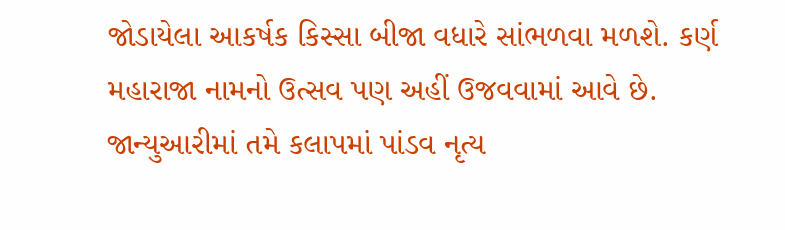જોડાયેલા આકર્ષક કિસ્સા બીજા વધારે સાંભળવા મળશે. કર્ણ મહારાજા નામનો ઉત્સવ પણ અહીં ઉજવવામાં આવે છે. જાન્યુઆરીમાં તમે કલાપમાં પાંડવ નૃત્ય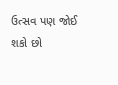ઉત્સવ પણ જોઈ શકો છો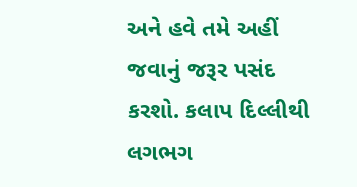અને હવે તમે અહીં જવાનું જરૂર પસંદ કરશો. કલાપ દિલ્લીથી લગભગ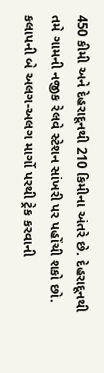450 કીમી અને દેહરાદૂનથી 210 કિમીના અંતરે છે. દેહરાદૂનથી તમે ગામની નજીક રેલવે સ્ટેશન સાંખરી પર પહોંચી શકો છો. કલાપની બે અલગ-અલગ માર્ગો પરથી ટ્રેક કરવાની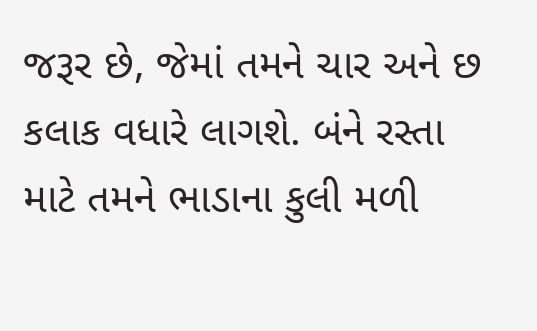જરૂર છે, જેમાં તમને ચાર અને છ કલાક વધારે લાગશે. બંને રસ્તા માટે તમને ભાડાના કુલી મળી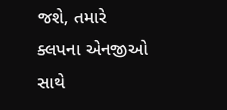જશે, તમારે ક્લપના એનજીઓ સાથે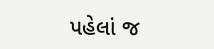પહેલાં જ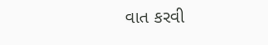વાત કરવી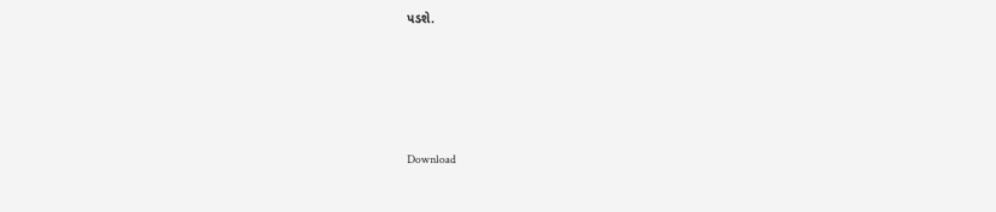પડશે.





Download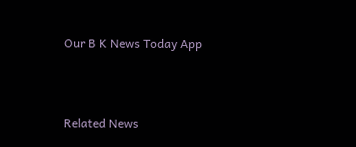Our B K News Today App



Related News